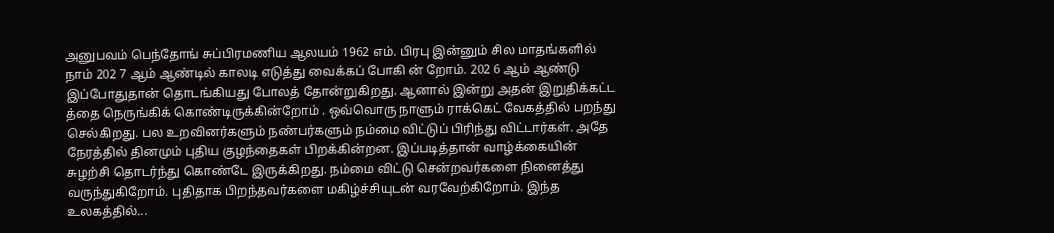அனுபவம் பெந்தோங் சுப்பிரமணிய ஆலயம் 1962 எம். பிரபு இன்னும் சில மாதங்களில் நாம் 202 7 ஆம் ஆண்டில் காலடி எடுத்து வைக்கப் போகி ன் றோம். 202 6 ஆம் ஆண்டு இப்போதுதான் தொடங்கியது போலத் தோன்றுகிறது. ஆனால் இன்று அதன் இறுதிக்கட்ட த்தை நெருங்கிக் கொண்டிருக்கின்றோம் . ஒவ்வொரு நாளும் ராக்கெட் வேகத்தில் பறந்து செல்கிறது. பல உறவினர்களும் நண்பர்களும் நம்மை விட்டுப் பிரிந்து விட்டார்கள். அதே நேரத்தில் தினமும் புதிய குழந்தைகள் பிறக்கின்றன. இப்படித்தான் வாழ்க்கையின் சுழற்சி தொடர்ந்து கொண்டே இருக்கிறது. நம்மை விட்டு சென்றவர்களை நினைத்து வருந்துகிறோம். புதிதாக பிறந்தவர்களை மகிழ்ச்சியுடன் வரவேற்கிறோம். இந்த உலகத்தில்...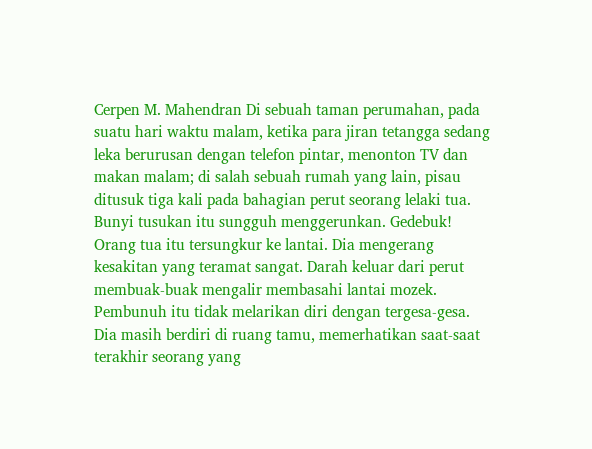Cerpen M. Mahendran Di sebuah taman perumahan, pada suatu hari waktu malam, ketika para jiran tetangga sedang leka berurusan dengan telefon pintar, menonton TV dan makan malam; di salah sebuah rumah yang lain, pisau ditusuk tiga kali pada bahagian perut seorang lelaki tua. Bunyi tusukan itu sungguh menggerunkan. Gedebuk! Orang tua itu tersungkur ke lantai. Dia mengerang kesakitan yang teramat sangat. Darah keluar dari perut membuak-buak mengalir membasahi lantai mozek. Pembunuh itu tidak melarikan diri dengan tergesa-gesa. Dia masih berdiri di ruang tamu, memerhatikan saat-saat terakhir seorang yang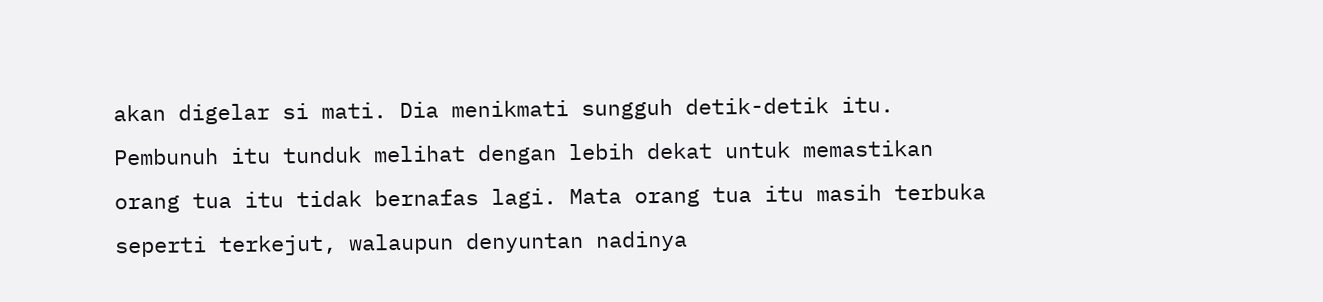akan digelar si mati. Dia menikmati sungguh detik-detik itu. Pembunuh itu tunduk melihat dengan lebih dekat untuk memastikan orang tua itu tidak bernafas lagi. Mata orang tua itu masih terbuka seperti terkejut, walaupun denyuntan nadinya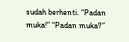sudah berhenti. “Padan muka!” “Padan muka?”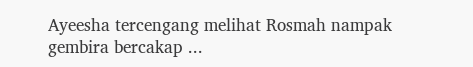Ayeesha tercengang melihat Rosmah nampak gembira bercakap ...